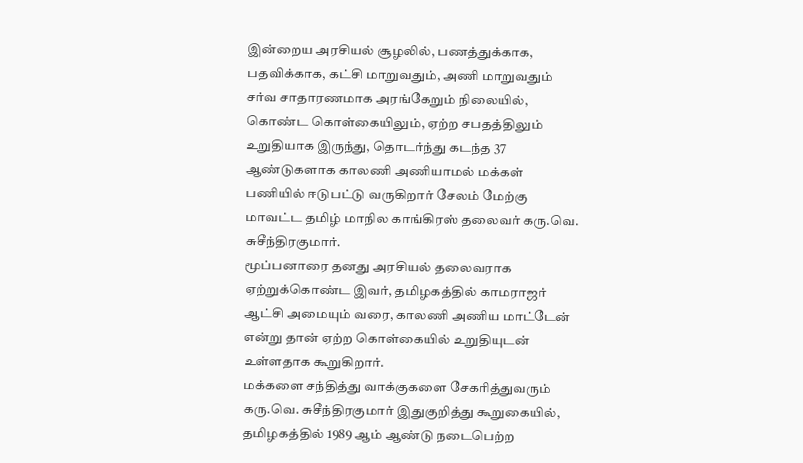இன்றைய அரசியல் சூழலில், பணத்துக்காக, பதவிக்காக, கட்சி மாறுவதும், அணி மாறுவதும் சர்வ சாதாரணமாக அரங்கேறும் நிலையில், கொண்ட கொள்கையிலும், ஏற்ற சபதத்திலும் உறுதியாக இருந்து, தொடர்ந்து கடந்த 37 ஆண்டுகளாக காலணி அணியாமல் மக்கள் பணியில் ஈடுபட்டு வருகிறார் சேலம் மேற்கு மாவட்ட தமிழ் மாநில காங்கிரஸ் தலைவர் கரு.வெ. சுசீந்திரகுமார்.
மூப்பனாரை தனது அரசியல் தலைவராக ஏற்றுக்கொண்ட இவர், தமிழகத்தில் காமராஜர் ஆட்சி அமையும் வரை, காலணி அணிய மாட்டேன் என்று தான் ஏற்ற கொள்கையில் உறுதியுடன் உள்ளதாக கூறுகிறார்.
மக்களை சந்தித்து வாக்குகளை சேகரித்துவரும் கரு.வெ. சுசீந்திரகுமார் இதுகுறித்து கூறுகையில், தமிழகத்தில் 1989 ஆம் ஆண்டு நடைபெற்ற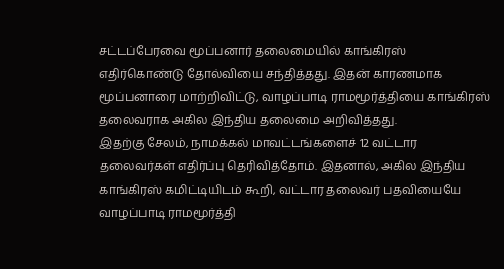சட்டப்பேரவை மூப்பனார் தலைமையில் காங்கிரஸ் எதிர்கொண்டு தோல்வியை சந்தித்தது. இதன் காரணமாக மூப்பனாரை மாற்றிவிட்டு, வாழப்பாடி ராமமூர்த்தியை காங்கிரஸ் தலைவராக அகில இந்திய தலைமை அறிவித்தது.
இதற்கு சேலம், நாமக்கல் மாவட்டங்களைச் 12 வட்டார தலைவர்கள் எதிர்ப்பு தெரிவித்தோம். இதனால், அகில இந்திய காங்கிரஸ் கமிட்டியிடம் கூறி, வட்டார தலைவர் பதவியையே வாழப்பாடி ராமமூர்த்தி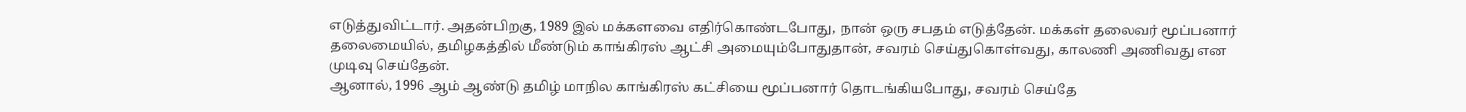எடுத்துவிட்டார். அதன்பிறகு, 1989 இல் மக்களவை எதிர்கொண்டபோது, நான் ஒரு சபதம் எடுத்தேன். மக்கள் தலைவர் மூப்பனார் தலைமையில், தமிழகத்தில் மீண்டும் காங்கிரஸ் ஆட்சி அமையும்போதுதான், சவரம் செய்துகொள்வது, காலணி அணிவது என முடிவு செய்தேன்.
ஆனால், 1996 ஆம் ஆண்டு தமிழ் மாநில காங்கிரஸ் கட்சியை மூப்பனார் தொடங்கியபோது, சவரம் செய்தே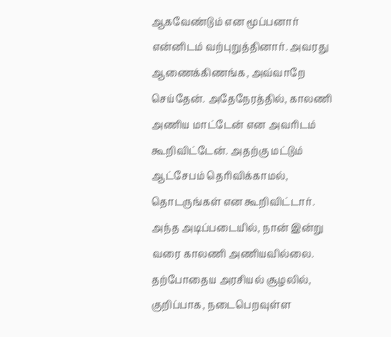ஆகவேண்டும் என மூப்பனார் என்னிடம் வற்புறுத்தினார். அவரது ஆணைக்கிணங்க, அவ்வாறே செய்தேன். அதேநேரத்தில், காலணி அணிய மாட்டேன் என அவரிடம் கூறிவிட்டேன். அதற்கு மட்டும் ஆட்சேபம் தெரிவிக்காமல், தொடருங்கள் என கூறிவிட்டார்.
அந்த அடிப்படையில், நான் இன்று வரை காலணி அணியவில்லை. தற்போதைய அரசியல் சூழலில், குறிப்பாக, நடைபெறவுள்ள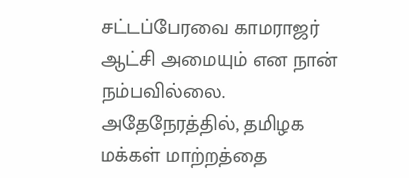சட்டப்பேரவை காமராஜர் ஆட்சி அமையும் என நான் நம்பவில்லை. அதேநேரத்தில், தமிழக மக்கள் மாற்றத்தை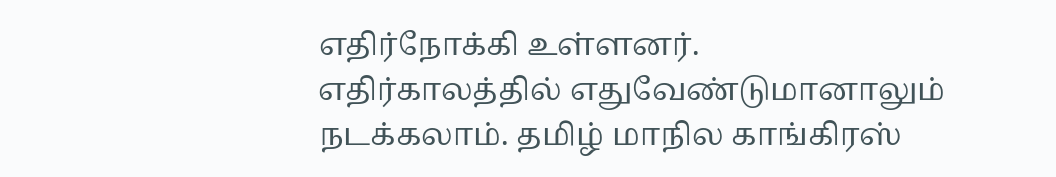எதிர்நோக்கி உள்ளனர்.
எதிர்காலத்தில் எதுவேண்டுமானாலும் நடக்கலாம். தமிழ் மாநில காங்கிரஸ்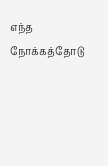எந்த நோக்கத்தோடு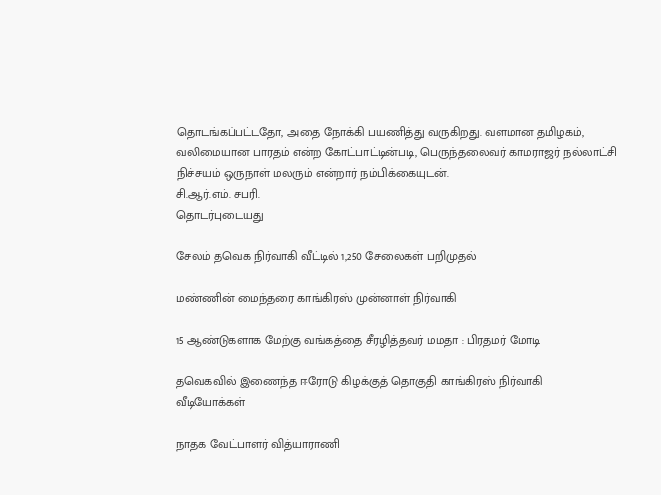தொடங்கப்பட்டதோ, அதை நோக்கி பயணித்து வருகிறது. வளமான தமிழகம், வலிமையான பாரதம் என்ற கோட்பாட்டின்படி, பெருந்தலைவர் காமராஜர் நல்லாட்சி நிச்சயம் ஒருநாள் மலரும் என்றார் நம்பிக்கையுடன்.
சி.ஆர்.எம். சபரி.
தொடர்புடையது

சேலம் தவெக நிர்வாகி வீட்டில் 1,250 சேலைகள் பறிமுதல்

மண்ணின் மைந்தரை காங்கிரஸ் முன்னாள் நிர்வாகி

15 ஆண்டுகளாக மேற்கு வங்கத்தை சீரழித்தவர் மமதா : பிரதமர் மோடி

தவெகவில் இணைந்த ஈரோடு கிழக்குத் தொகுதி காங்கிரஸ் நிர்வாகி
வீடியோக்கள்

நாதக வேட்பாளர் வித்யாராணி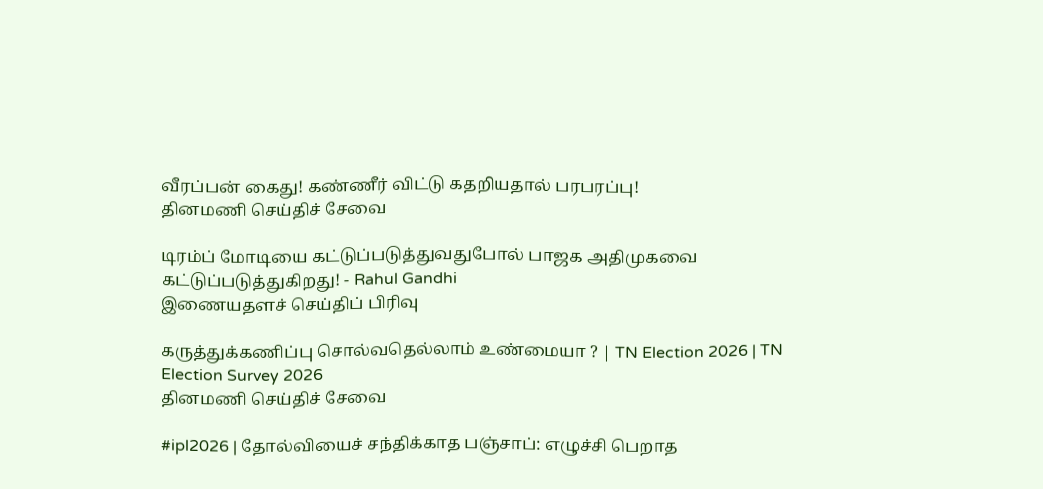வீரப்பன் கைது! கண்ணீர் விட்டு கதறியதால் பரபரப்பு!
தினமணி செய்திச் சேவை

டிரம்ப் மோடியை கட்டுப்படுத்துவதுபோல் பாஜக அதிமுகவை கட்டுப்படுத்துகிறது! - Rahul Gandhi
இணையதளச் செய்திப் பிரிவு

கருத்துக்கணிப்பு சொல்வதெல்லாம் உண்மையா ? | TN Election 2026 | TN Election Survey 2026
தினமணி செய்திச் சேவை

#ipl2026 | தோல்வியைச் சந்திக்காத பஞ்சாப்: எழுச்சி பெறாத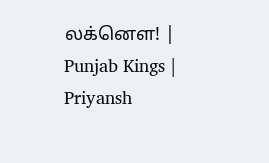லக்னௌ! | Punjab Kings | Priyansh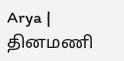Arya |
தினமணி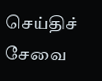செய்திச் சேவை